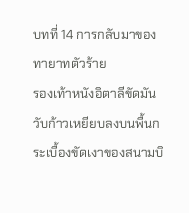บทที่ 14 การกลับมาของทายาทตัวร้าย
รองเท้าหนังอิตาลีขัดมันวับก้าวเหยียบลงบนพื้นกระเบื้องขัดเงาของสนามบิ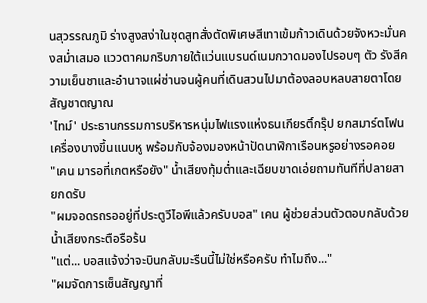นสุวรรณภูมิ ร่างสูงสง่าในชุดสูทสั่งตัดพิเศษสีเทาเข้มก้าวเดินด้วยจังหวะมั่นคงสม่ำเสมอ แววตาคมกริบภายใต้แว่นแบรนด์เนมกวาดมองไปรอบๆ ตัว รังสีความเย็นชาและอำนาจแผ่ซ่านจนผู้คนที่เดินสวนไปมาต้องลอบหลบสายตาโดยสัญชาตญาณ
'ไทม์' ประธานกรรมการบริหารหนุ่มไฟแรงแห่งธนเกียรติ์กรุ๊ป ยกสมาร์ตโฟนเครื่องบางขึ้นแนบหู พร้อมกับจ้องมองหน้าปัดนาฬิกาเรือนหรูอย่างรอคอย
"เคน มารอที่เกตหรือยัง" น้ำเสียงทุ้มต่ำและเฉียบขาดเอ่ยถามทันทีที่ปลายสายกดรับ
"ผมจอดรถรออยู่ที่ประตูวีไอพีแล้วครับบอส" เคน ผู้ช่วยส่วนตัวตอบกลับด้วยน้ำเสียงกระตือรือร้น
"แต่... บอสแจ้งว่าจะบินกลับมะรืนนี้ไม่ใช่หรือครับ ทำไมถึง..."
"ผมจัดการเซ็นสัญญาที่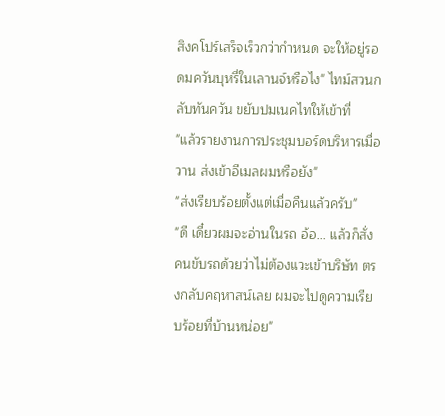สิงคโปร์เสร็จเร็วกว่ากำหนด จะให้อยู่รอดมควันบุหรี่ในเลานจ์หรือไง" ไทม์สวนกลับทันควัน ขยับปมเนคไทให้เข้าที่
"แล้วรายงานการประชุมบอร์ดบริหารเมื่อวาน ส่งเข้าอีเมลผมหรือยัง"
"ส่งเรียบร้อยตั้งแต่เมื่อคืนแล้วครับ"
"ดี เดี๋ยวผมจะอ่านในรถ อ้อ... แล้วก็สั่งคนขับรถด้วยว่าไม่ต้องแวะเข้าบริษัท ตรงกลับคฤหาสน์เลย ผมจะไปดูความเรียบร้อยที่บ้านหน่อย"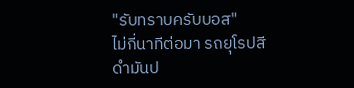"รับทราบครับบอส"
ไม่กี่นาทีต่อมา รถยุโรปสีดำมันป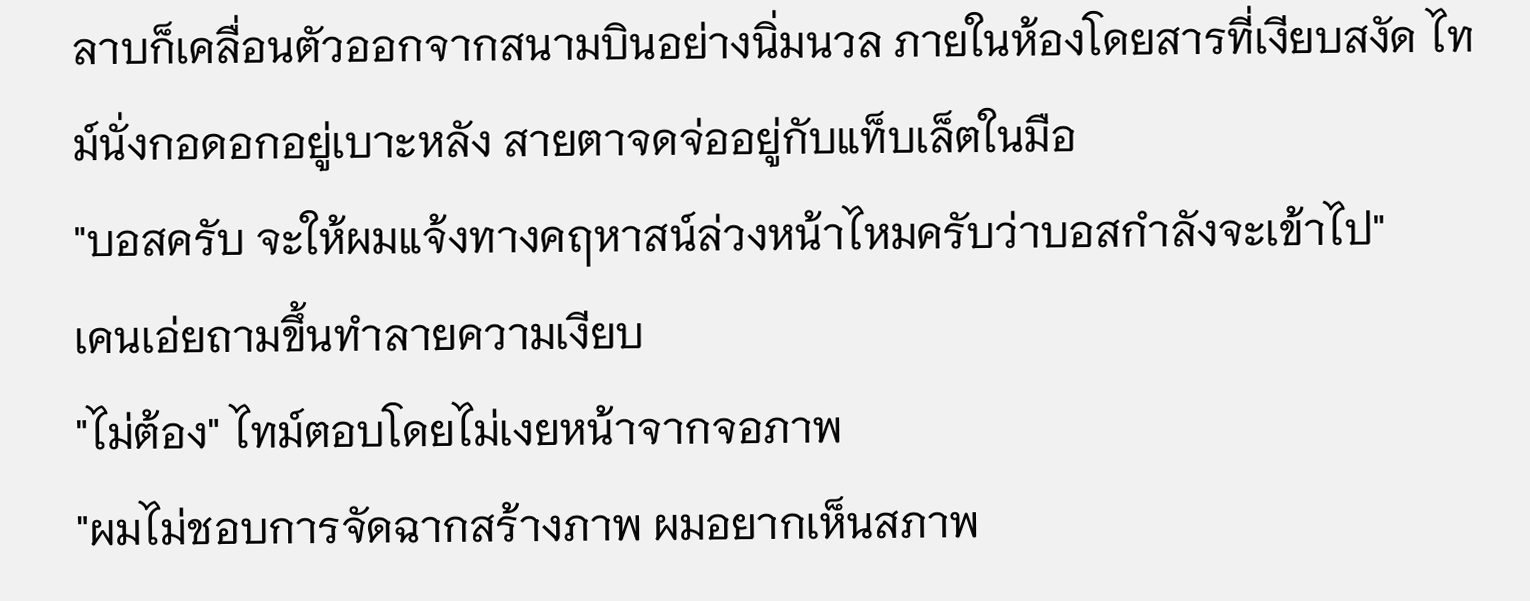ลาบก็เคลื่อนตัวออกจากสนามบินอย่างนิ่มนวล ภายในห้องโดยสารที่เงียบสงัด ไทม์นั่งกอดอกอยู่เบาะหลัง สายตาจดจ่ออยู่กับแท็บเล็ตในมือ
"บอสครับ จะให้ผมแจ้งทางคฤหาสน์ล่วงหน้าไหมครับว่าบอสกำลังจะเข้าไป"
เคนเอ่ยถามขึ้นทำลายความเงียบ
"ไม่ต้อง" ไทม์ตอบโดยไม่เงยหน้าจากจอภาพ
"ผมไม่ชอบการจัดฉากสร้างภาพ ผมอยากเห็นสภาพ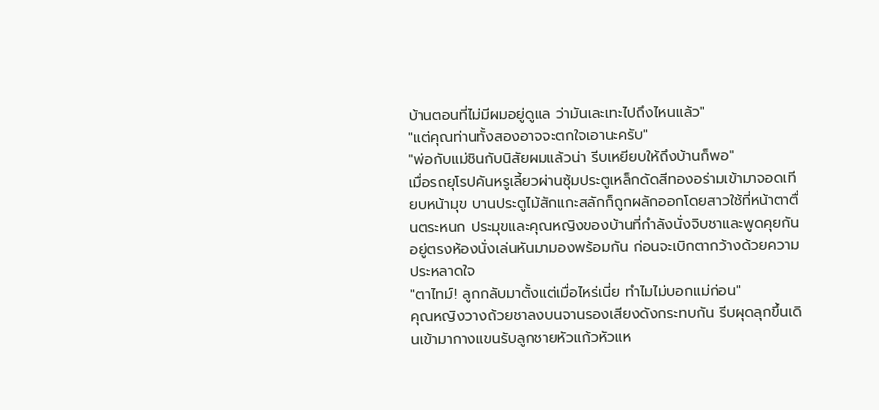บ้านตอนที่ไม่มีผมอยู่ดูแล ว่ามันเละเทะไปถึงไหนแล้ว"
"แต่คุณท่านทั้งสองอาจจะตกใจเอานะครับ"
"พ่อกับแม่ชินกับนิสัยผมแล้วน่า รีบเหยียบให้ถึงบ้านก็พอ"
เมื่อรถยุโรปคันหรูเลี้ยวผ่านซุ้มประตูเหล็กดัดสีทองอร่ามเข้ามาจอดเทียบหน้ามุข บานประตูไม้สักแกะสลักก็ถูกผลักออกโดยสาวใช้ที่หน้าตาตื่นตระหนก ประมุขและคุณหญิงของบ้านที่กำลังนั่งจิบชาและพูดคุยกันอยู่ตรงห้องนั่งเล่นหันมามองพร้อมกัน ก่อนจะเบิกตากว้างด้วยความประหลาดใจ
"ตาไทม์! ลูกกลับมาตั้งแต่เมื่อไหร่เนี่ย ทำไมไม่บอกแม่ก่อน"
คุณหญิงวางถ้วยชาลงบนจานรองเสียงดังกระทบกัน รีบผุดลุกขึ้นเดินเข้ามากางแขนรับลูกชายหัวแก้วหัวแห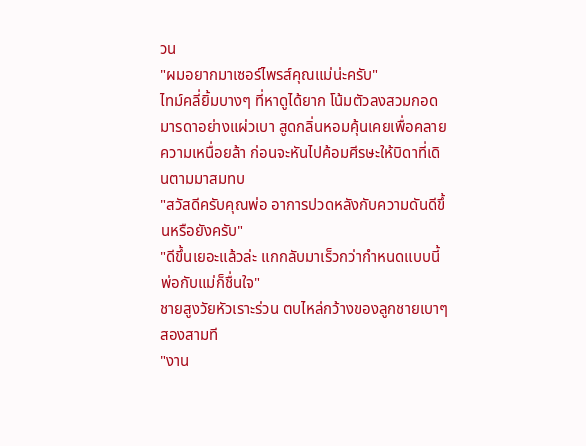วน
"ผมอยากมาเซอร์ไพรส์คุณแม่น่ะครับ"
ไทม์คลี่ยิ้มบางๆ ที่หาดูได้ยาก โน้มตัวลงสวมกอดมารดาอย่างแผ่วเบา สูดกลิ่นหอมคุ้นเคยเพื่อคลายความเหนื่อยล้า ก่อนจะหันไปค้อมศีรษะให้บิดาที่เดินตามมาสมทบ
"สวัสดีครับคุณพ่อ อาการปวดหลังกับความดันดีขึ้นหรือยังครับ"
"ดีขึ้นเยอะแล้วล่ะ แกกลับมาเร็วกว่ากำหนดแบบนี้ พ่อกับแม่ก็ชื่นใจ"
ชายสูงวัยหัวเราะร่วน ตบไหล่กว้างของลูกชายเบาๆ สองสามที
"งาน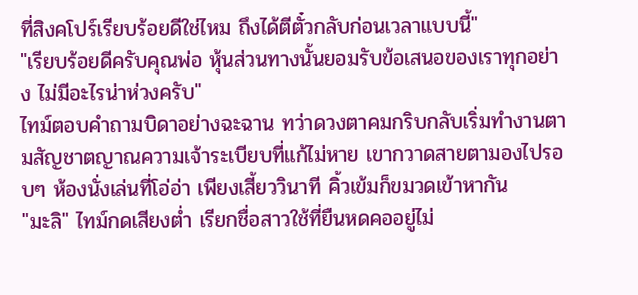ที่สิงคโปร์เรียบร้อยดีใช่ไหม ถึงได้ตีตั๋วกลับก่อนเวลาแบบนี้"
"เรียบร้อยดีครับคุณพ่อ หุ้นส่วนทางนั้นยอมรับข้อเสนอของเราทุกอย่าง ไม่มีอะไรน่าห่วงครับ"
ไทม์ตอบคำถามบิดาอย่างฉะฉาน ทว่าดวงตาคมกริบกลับเริ่มทำงานตามสัญชาตญาณความเจ้าระเบียบที่แก้ไม่หาย เขากวาดสายตามองไปรอบๆ ห้องนั่งเล่นที่โอ่อ่า เพียงเสี้ยววินาที คิ้วเข้มก็ขมวดเข้าหากัน
"มะลิ" ไทม์กดเสียงต่ำ เรียกชื่อสาวใช้ที่ยืนหดคออยู่ไม่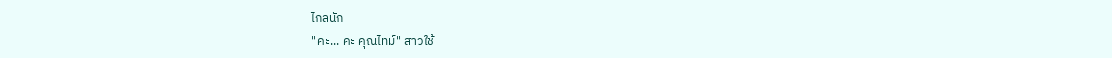ไกลนัก
"คะ... คะ คุณไทม์" สาวใช้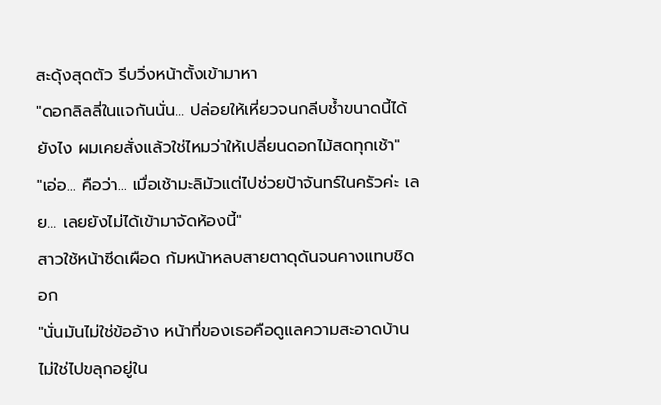สะดุ้งสุดตัว รีบวิ่งหน้าตั้งเข้ามาหา
"ดอกลิลลี่ในแจกันนั่น... ปล่อยให้เหี่ยวจนกลีบช้ำขนาดนี้ได้ยังไง ผมเคยสั่งแล้วใช่ไหมว่าให้เปลี่ยนดอกไม้สดทุกเช้า"
"เอ่อ... คือว่า... เมื่อเช้ามะลิมัวแต่ไปช่วยป้าจันทร์ในครัวค่ะ เลย... เลยยังไม่ได้เข้ามาจัดห้องนี้"
สาวใช้หน้าซีดเผือด ก้มหน้าหลบสายตาดุดันจนคางแทบชิดอก
"นั่นมันไม่ใช่ข้ออ้าง หน้าที่ของเธอคือดูแลความสะอาดบ้าน ไม่ใช่ไปขลุกอยู่ใน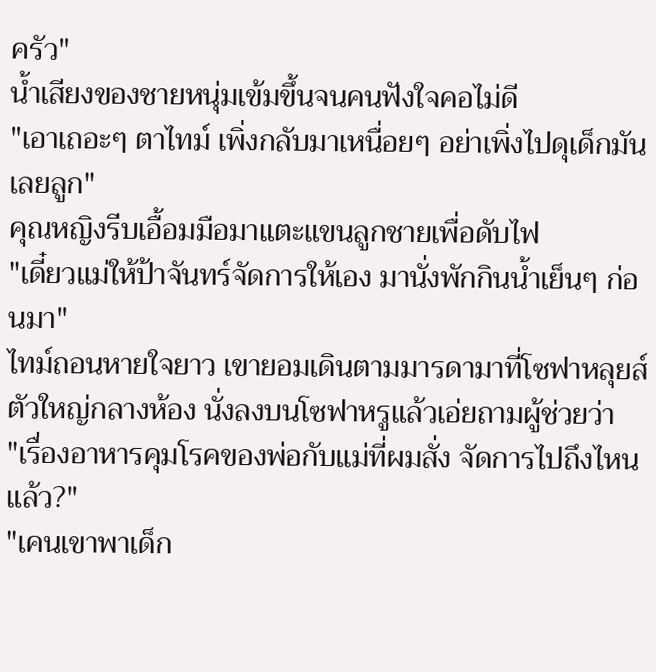ครัว"
น้ำเสียงของชายหนุ่มเข้มขึ้นจนคนฟังใจคอไม่ดี
"เอาเถอะๆ ตาไทม์ เพิ่งกลับมาเหนื่อยๆ อย่าเพิ่งไปดุเด็กมันเลยลูก"
คุณหญิงรีบเอื้อมมือมาแตะแขนลูกชายเพื่อดับไฟ
"เดี๋ยวแม่ให้ป้าจันทร์จัดการให้เอง มานั่งพักกินน้ำเย็นๆ ก่อนมา"
ไทม์ถอนหายใจยาว เขายอมเดินตามมารดามาที่โซฟาหลุยส์ตัวใหญ่กลางห้อง นั่งลงบนโซฟาหรูแล้วเอ่ยถามผู้ช่วยว่า
"เรื่องอาหารคุมโรคของพ่อกับแม่ที่ผมสั่ง จัดการไปถึงไหนแล้ว?"
"เคนเขาพาเด็ก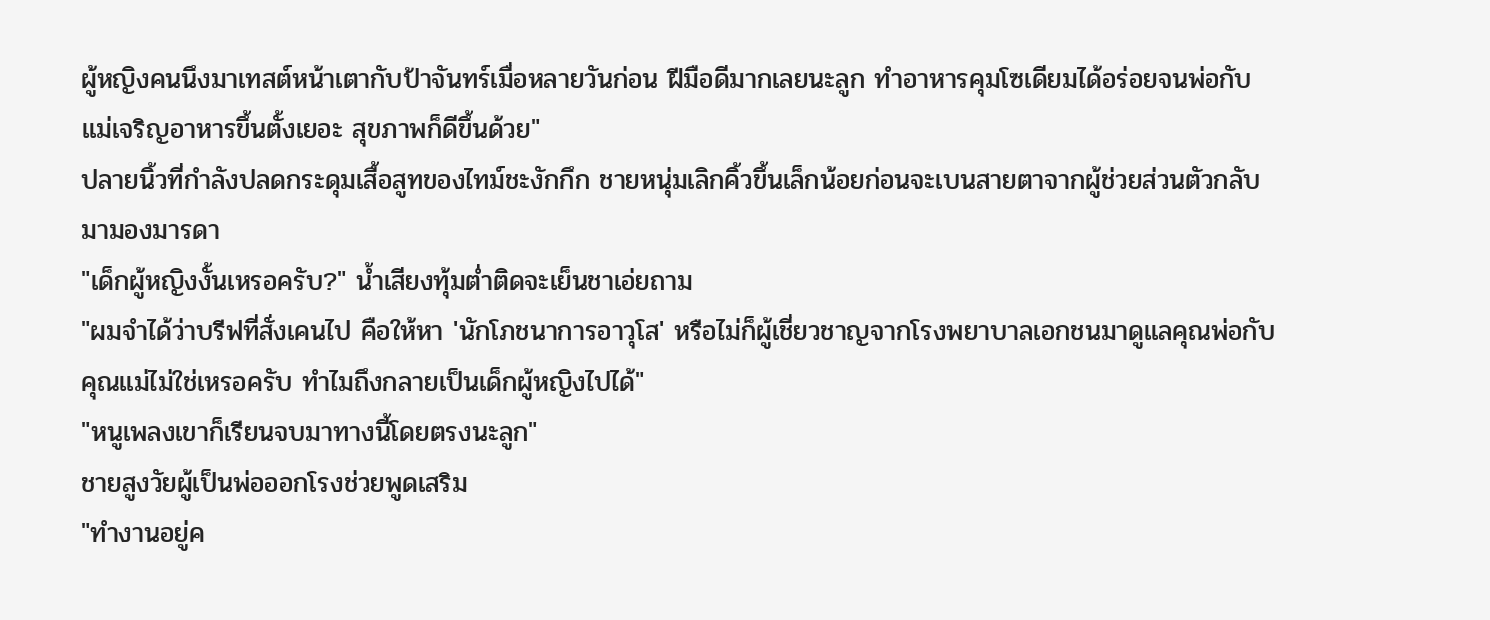ผู้หญิงคนนึงมาเทสต์หน้าเตากับป้าจันทร์เมื่อหลายวันก่อน ฝีมือดีมากเลยนะลูก ทำอาหารคุมโซเดียมได้อร่อยจนพ่อกับแม่เจริญอาหารขึ้นตั้งเยอะ สุขภาพก็ดีขึ้นด้วย"
ปลายนิ้วที่กำลังปลดกระดุมเสื้อสูทของไทม์ชะงักกึก ชายหนุ่มเลิกคิ้วขึ้นเล็กน้อยก่อนจะเบนสายตาจากผู้ช่วยส่วนตัวกลับมามองมารดา
"เด็กผู้หญิงงั้นเหรอครับ?" น้ำเสียงทุ้มต่ำติดจะเย็นชาเอ่ยถาม
"ผมจำได้ว่าบรีฟที่สั่งเคนไป คือให้หา 'นักโภชนาการอาวุโส' หรือไม่ก็ผู้เชี่ยวชาญจากโรงพยาบาลเอกชนมาดูแลคุณพ่อกับคุณแม่ไม่ใช่เหรอครับ ทำไมถึงกลายเป็นเด็กผู้หญิงไปได้"
"หนูเพลงเขาก็เรียนจบมาทางนี้โดยตรงนะลูก"
ชายสูงวัยผู้เป็นพ่อออกโรงช่วยพูดเสริม
"ทำงานอยู่ค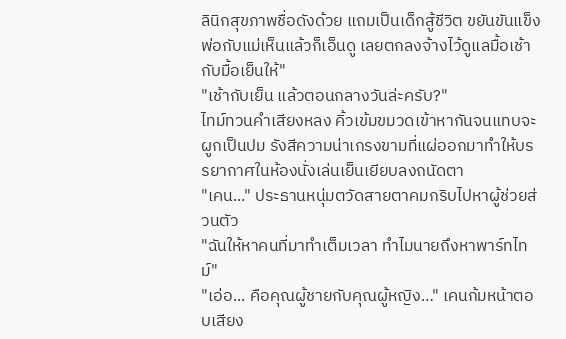ลินิกสุขภาพชื่อดังด้วย แถมเป็นเด็กสู้ชีวิต ขยันขันแข็ง พ่อกับแม่เห็นแล้วก็เอ็นดู เลยตกลงจ้างไว้ดูแลมื้อเช้ากับมื้อเย็นให้"
"เช้ากับเย็น แล้วตอนกลางวันล่ะครับ?"
ไทม์ทวนคำเสียงหลง คิ้วเข้มขมวดเข้าหากันจนแทบจะผูกเป็นปม รังสีความน่าเกรงขามที่แผ่ออกมาทำให้บรรยากาศในห้องนั่งเล่นเย็นเยียบลงถนัดตา
"เคน..." ประธานหนุ่มตวัดสายตาคมกริบไปหาผู้ช่วยส่วนตัว
"ฉันให้หาคนที่มาทำเต็มเวลา ทำไมนายถึงหาพาร์ทไทม์"
"เอ่อ... คือคุณผู้ชายกับคุณผู้หญิง…" เคนก้มหน้าตอบเสียง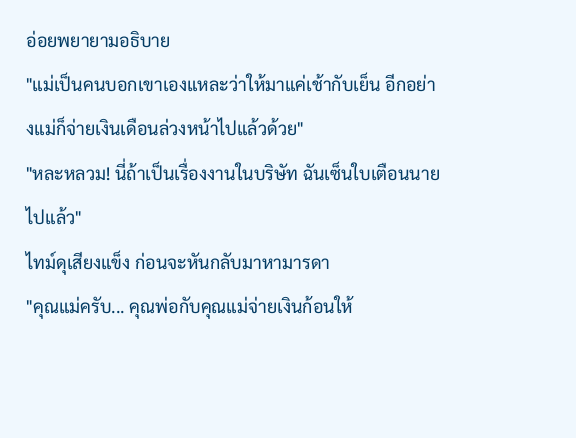อ่อยพยายามอธิบาย
"แม่เป็นคนบอกเขาเองแหละว่าให้มาแค่เช้ากับเย็น อีกอย่างแม่ก็จ่ายเงินเดือนล่วงหน้าไปแล้วด้วย"
"หละหลวม! นี่ถ้าเป็นเรื่องงานในบริษัท ฉันเซ็นใบเตือนนายไปแล้ว"
ไทม์ดุเสียงแข็ง ก่อนจะหันกลับมาหามารดา
"คุณแม่ครับ... คุณพ่อกับคุณแม่จ่ายเงินก้อนให้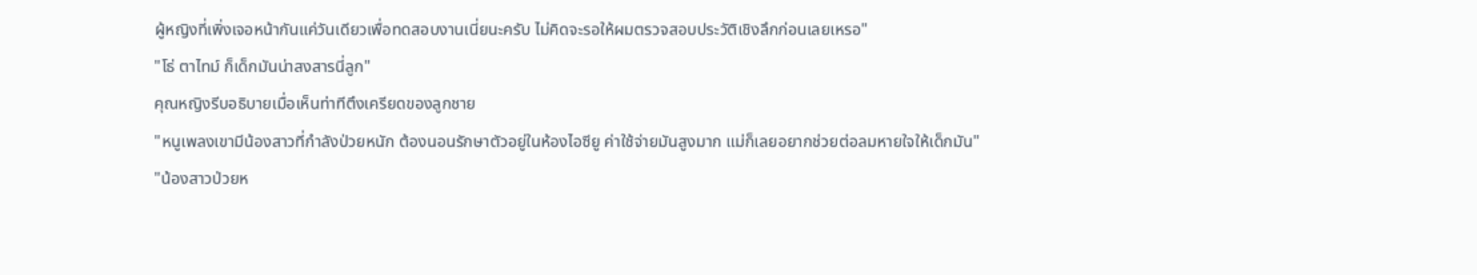ผู้หญิงที่เพิ่งเจอหน้ากันแค่วันเดียวเพื่อทดสอบงานเนี่ยนะครับ ไม่คิดจะรอให้ผมตรวจสอบประวัติเชิงลึกก่อนเลยเหรอ"
"โธ่ ตาไทม์ ก็เด็กมันน่าสงสารนี่ลูก"
คุณหญิงรีบอธิบายเมื่อเห็นท่าทีตึงเครียดของลูกชาย
"หนูเพลงเขามีน้องสาวที่กำลังป่วยหนัก ต้องนอนรักษาตัวอยู่ในห้องไอซียู ค่าใช้จ่ายมันสูงมาก แม่ก็เลยอยากช่วยต่อลมหายใจให้เด็กมัน"
"น้องสาวป่วยห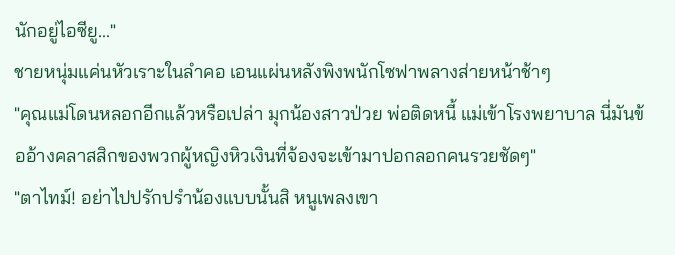นักอยู่ไอซียู..."
ชายหนุ่มแค่นหัวเราะในลำคอ เอนแผ่นหลังพิงพนักโซฟาพลางส่ายหน้าช้าๆ
"คุณแม่โดนหลอกอีกแล้วหรือเปล่า มุกน้องสาวป่วย พ่อติดหนี้ แม่เข้าโรงพยาบาล นี่มันข้ออ้างคลาสสิกของพวกผู้หญิงหิวเงินที่จ้องจะเข้ามาปอกลอกคนรวยชัดๆ"
"ตาไทม์! อย่าไปปรักปรำน้องแบบนั้นสิ หนูเพลงเขา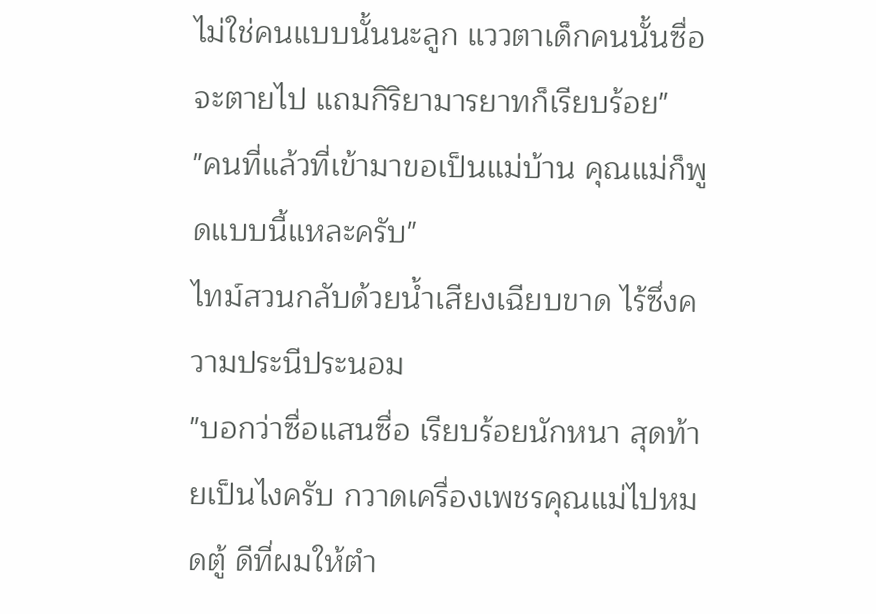ไม่ใช่คนแบบนั้นนะลูก แววตาเด็กคนนั้นซื่อจะตายไป แถมกิริยามารยาทก็เรียบร้อย"
"คนที่แล้วที่เข้ามาขอเป็นแม่บ้าน คุณแม่ก็พูดแบบนี้แหละครับ"
ไทม์สวนกลับด้วยน้ำเสียงเฉียบขาด ไร้ซึ่งความประนีประนอม
"บอกว่าซื่อแสนซื่อ เรียบร้อยนักหนา สุดท้ายเป็นไงครับ กวาดเครื่องเพชรคุณแม่ไปหมดตู้ ดีที่ผมให้ตำ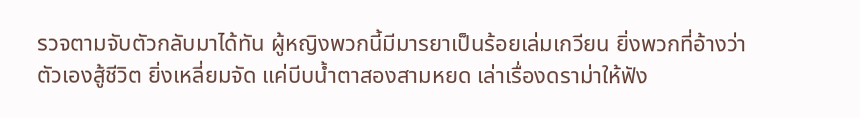รวจตามจับตัวกลับมาได้ทัน ผู้หญิงพวกนี้มีมารยาเป็นร้อยเล่มเกวียน ยิ่งพวกที่อ้างว่าตัวเองสู้ชีวิต ยิ่งเหลี่ยมจัด แค่บีบน้ำตาสองสามหยด เล่าเรื่องดราม่าให้ฟัง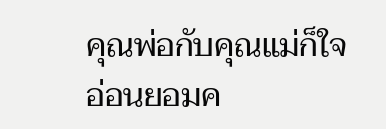คุณพ่อกับคุณแม่ก็ใจอ่อนยอมค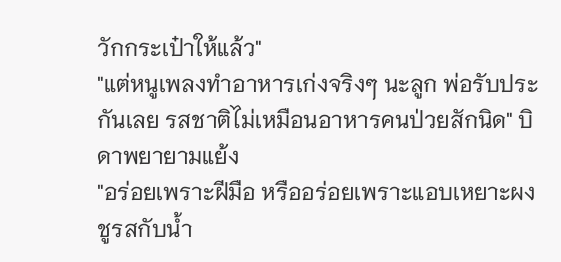วักกระเป๋าให้แล้ว"
"แต่หนูเพลงทำอาหารเก่งจริงๆ นะลูก พ่อรับประกันเลย รสชาติไม่เหมือนอาหารคนป่วยสักนิด" บิดาพยายามแย้ง
"อร่อยเพราะฝีมือ หรืออร่อยเพราะแอบเหยาะผงชูรสกับน้ำ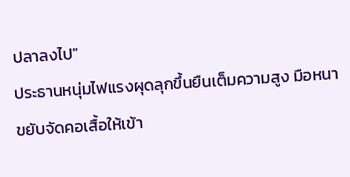ปลาลงไป"
ประธานหนุ่มไฟแรงผุดลุกขึ้นยืนเต็มความสูง มือหนาขยับจัดคอเสื้อให้เข้า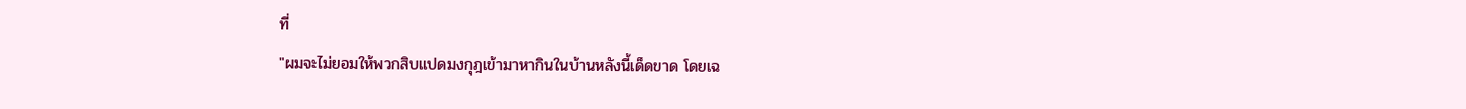ที่
"ผมจะไม่ยอมให้พวกสิบแปดมงกุฎเข้ามาหากินในบ้านหลังนี้เด็ดขาด โดยเฉ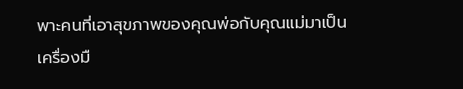พาะคนที่เอาสุขภาพของคุณพ่อกับคุณแม่มาเป็นเครื่องมื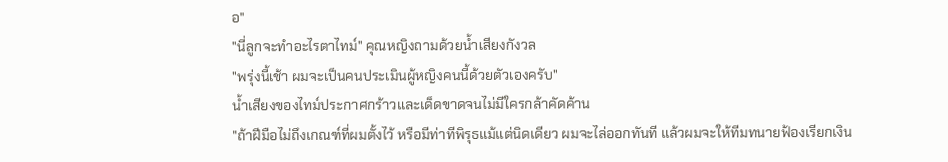อ"
"นี่ลูกจะทำอะไรตาไทม์" คุณหญิงถามด้วยน้ำเสียงกังวล
"พรุ่งนี้เช้า ผมจะเป็นคนประเมินผู้หญิงคนนี้ด้วยตัวเองครับ"
น้ำเสียงของไทม์ประกาศกร้าวและเด็ดขาดจนไม่มีใครกล้าคัดค้าน
"ถ้าฝีมือไม่ถึงเกณฑ์ที่ผมตั้งไว้ หรือมีท่าทีพิรุธแม้แต่นิดเดียว ผมจะไล่ออกทันที แล้วผมจะให้ทีมทนายฟ้องเรียกเงิน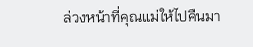ล่วงหน้าที่คุณแม่ให้ไปคืนมา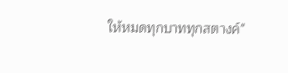ให้หมดทุกบาททุกสตางค์"